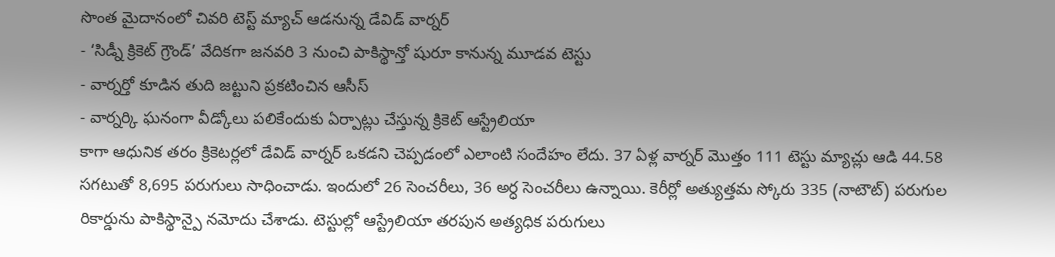సొంత మైదానంలో చివరి టెస్ట్ మ్యాచ్ ఆడనున్న డేవిడ్ వార్నర్
- ‘సిడ్నీ క్రికెట్ గ్రౌండ్’ వేదికగా జనవరి 3 నుంచి పాకిస్థాన్తో షురూ కానున్న మూడవ టెస్టు
- వార్నర్తో కూడిన తుది జట్టుని ప్రకటించిన ఆసీస్
- వార్నర్కి ఘనంగా వీడ్కోలు పలికేందుకు ఏర్పాట్లు చేస్తున్న క్రికెట్ ఆస్ట్రేలియా
కాగా ఆధునిక తరం క్రికెటర్లలో డేవిడ్ వార్నర్ ఒకడని చెప్పడంలో ఎలాంటి సందేహం లేదు. 37 ఏళ్ల వార్నర్ మొత్తం 111 టెస్టు మ్యాచ్లు ఆడి 44.58 సగటుతో 8,695 పరుగులు సాధించాడు. ఇందులో 26 సెంచరీలు, 36 అర్ధ సెంచరీలు ఉన్నాయి. కెరీర్లో అత్యుత్తమ స్కోరు 335 (నాటౌట్) పరుగుల రికార్డును పాకిస్థాన్పై నమోదు చేశాడు. టెస్టుల్లో ఆస్ట్రేలియా తరపున అత్యధిక పరుగులు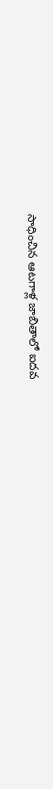సాధించిన ఆటగాళ్ల జాబితాలో ఐదవ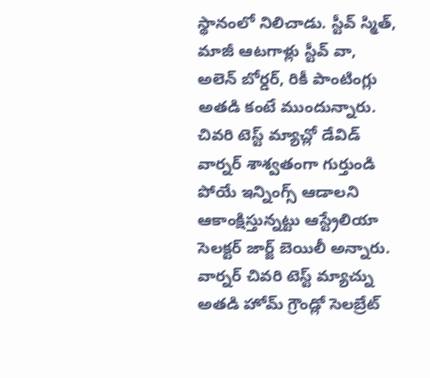స్థానంలో నిలిచాడు. స్టీవ్ స్మిత్, మాజీ ఆటగాళ్లు స్టీవ్ వా, అలెన్ బోర్డర్, రికీ పాంటింగ్లు అతడి కంటే ముందున్నారు.
చివరి టెస్ట్ మ్యాచ్లో డేవిడ్ వార్నర్ శాశ్వతంగా గుర్తుండి పోయే ఇన్నింగ్స్ ఆడాలని ఆకాంక్షిస్తున్నట్టు ఆస్ట్రేలియా సెలక్టర్ జార్జ్ బెయిలీ అన్నారు. వార్నర్ చివరి టెస్ట్ మ్యాచ్ను అతడి హోమ్ గ్రౌండ్లో సెలబ్రేట్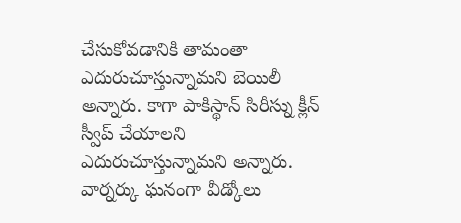చేసుకోవడానికి తామంతా ఎదురుచూస్తున్నామని బెయిలీ అన్నారు. కాగా పాకిస్థాన్ సిరీస్ను క్లీన్ స్వీప్ చేయాలని ఎదురుచూస్తున్నామని అన్నారు. వార్నర్కు ఘనంగా వీడ్కోలు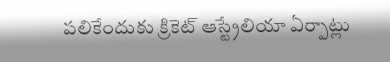పలికేందుకు క్రికెట్ ఆస్ట్రేలియా ఏర్పాట్లు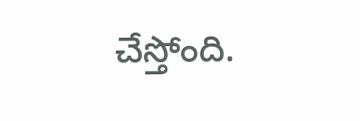చేస్తోంది.